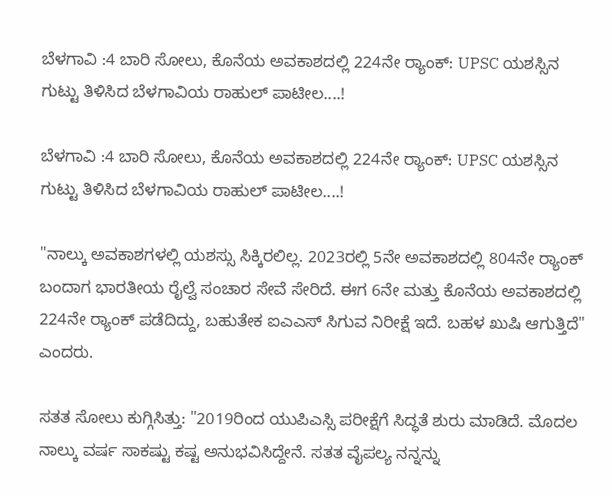ಬೆಳಗಾವಿ :4 ಬಾರಿ ಸೋಲು, ಕೊನೆಯ ಅವಕಾಶದಲ್ಲಿ 224ನೇ ರ‍್ಯಾಂಕ್: UPSC ಯಶಸ್ಸಿನ ಗುಟ್ಟು ತಿಳಿಸಿದ ಬೆಳಗಾವಿಯ ರಾಹುಲ್ ಪಾಟೀಲ....!

ಬೆಳಗಾವಿ :4 ಬಾರಿ ಸೋಲು, ಕೊನೆಯ ಅವಕಾಶದಲ್ಲಿ 224ನೇ ರ‍್ಯಾಂಕ್: UPSC ಯಶಸ್ಸಿನ ಗುಟ್ಟು ತಿಳಿಸಿದ ಬೆಳಗಾವಿಯ ರಾಹುಲ್ ಪಾಟೀಲ....!

"ನಾಲ್ಕು ಅವಕಾಶಗಳಲ್ಲಿ ಯಶಸ್ಸು ಸಿಕ್ಕಿರಲಿಲ್ಲ. 2023ರಲ್ಲಿ 5ನೇ ಅವಕಾಶದಲ್ಲಿ 804ನೇ ರ‍್ಯಾಂಕ್ ಬಂದಾಗ ಭಾರತೀಯ ರೈಲ್ವೆ ಸಂಚಾರ ಸೇವೆ ಸೇರಿದೆ. ಈಗ 6ನೇ ಮತ್ತು ಕೊನೆಯ ಅವಕಾಶದಲ್ಲಿ 224ನೇ ರ‍್ಯಾಂಕ್ ಪಡೆದಿದ್ದು, ಬಹುತೇಕ ಐಎಎಸ್ ಸಿಗುವ ನಿರೀಕ್ಷೆ ಇದೆ. ಬಹಳ ಖುಷಿ ಆಗುತ್ತಿದೆ" ಎಂದರು.

ಸತತ ಸೋಲು ಕುಗ್ಗಿಸಿತ್ತು: "2019ರಿಂದ ಯುಪಿಎಸ್ಸಿ ಪರೀಕ್ಷೆಗೆ ಸಿದ್ಧತೆ ಶುರು ಮಾಡಿದೆ. ಮೊದಲ ನಾಲ್ಕು ವರ್ಷ ಸಾಕಷ್ಟು ಕಷ್ಟ ಅನುಭವಿಸಿದ್ದೇನೆ. ಸತತ ವೈಪಲ್ಯ ನನ್ನನ್ನು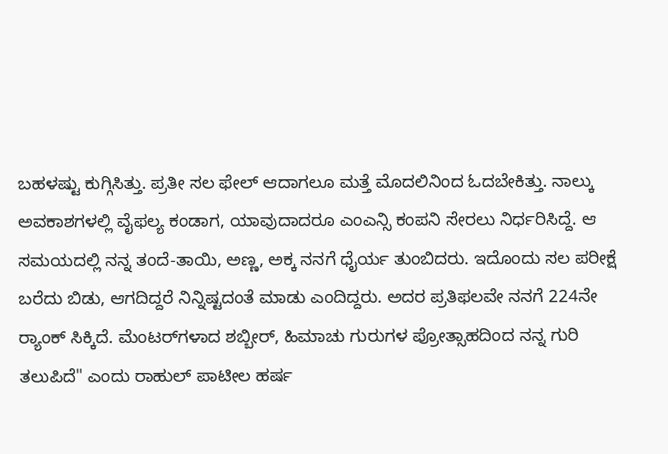ಬಹಳಷ್ಟು ಕುಗ್ಗಿಸಿತ್ತು. ಪ್ರತೀ ಸಲ ಫೇಲ್ ಆದಾಗಲೂ ಮತ್ತೆ ಮೊದಲಿನಿಂದ ಓದಬೇಕಿತ್ತು. ನಾಲ್ಕು ಅವಕಾಶಗಳಲ್ಲಿ ವೈಫಲ್ಯ ಕಂಡಾಗ, ಯಾವುದಾದರೂ ಎಂಎನ್ಸಿ ಕಂಪನಿ ಸೇರಲು ನಿರ್ಧರಿಸಿದ್ದೆ. ಆ ಸಮಯದಲ್ಲಿ ನನ್ನ ತಂದೆ-ತಾಯಿ, ಅಣ್ಣ, ಅಕ್ಕ ನನಗೆ ಧೈರ್ಯ ತುಂಬಿದರು‌. ಇದೊಂದು ಸಲ ಪರೀಕ್ಷೆ ಬರೆದು ಬಿಡು, ಆಗದಿದ್ದರೆ ನಿನ್ನಿಷ್ಟದಂತೆ ಮಾಡು ಎಂದಿದ್ದರು. ಅದರ ಪ್ರತಿಫಲವೇ ನನಗೆ 224ನೇ ರ‍್ಯಾಂಕ್ ಸಿಕ್ಕಿದೆ. ಮೆಂಟರ್‌ಗಳಾದ ಶಬ್ಬೀರ್, ಹಿಮಾಚು ಗುರುಗಳ ಪ್ರೋತ್ಸಾಹದಿಂದ ನನ್ನ ಗುರಿ ತಲುಪಿದೆ" ಎಂದು ರಾಹುಲ್ ಪಾಟೀಲ ಹರ್ಷ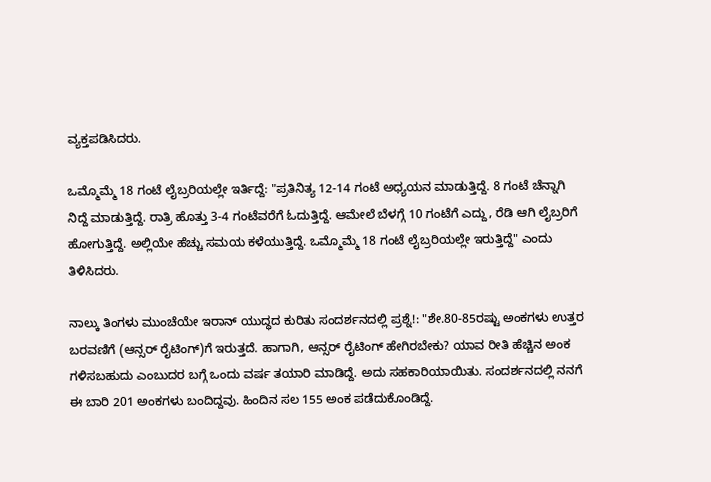ವ್ಯಕ್ತಪಡಿಸಿದರು.

ಒಮ್ಮೊಮ್ಮೆ 18 ಗಂಟೆ ಲೈಬ್ರರಿಯಲ್ಲೇ ಇರ್ತಿದ್ದೆ: "ಪ್ರತಿನಿತ್ಯ 12-14 ಗಂಟೆ ಅಧ್ಯಯನ ಮಾಡುತ್ತಿದ್ದೆ. 8 ಗಂಟೆ ಚೆನ್ನಾಗಿ ನಿದ್ದೆ ಮಾಡುತ್ತಿದ್ದೆ. ರಾತ್ರಿ ಹೊತ್ತು 3-4 ಗಂಟೆವರೆಗೆ ಓದುತ್ತಿದ್ದೆ. ಆಮೇಲೆ ಬೆಳಗ್ಗೆ 10 ಗಂಟೆಗೆ ಎದ್ದು, ರೆಡಿ ಆಗಿ ಲೈಬ್ರರಿಗೆ ಹೋಗುತ್ತಿದ್ದೆ. ಅಲ್ಲಿಯೇ ಹೆಚ್ಚು ಸಮಯ ಕಳೆಯುತ್ತಿದ್ದೆ. ಒಮ್ಮೊಮ್ಮೆ 18 ಗಂಟೆ ಲೈಬ್ರರಿಯಲ್ಲೇ ಇರುತ್ತಿದ್ದೆ" ಎಂದು ತಿಳಿಸಿದರು.

ನಾಲ್ಕು ತಿಂಗಳು ಮುಂಚೆಯೇ ಇರಾನ್ ಯುದ್ಧದ ಕುರಿತು ಸಂದರ್ಶನದಲ್ಲಿ ಪ್ರಶ್ನೆ!: "ಶೇ.80-85ರಷ್ಟು ಅಂಕಗಳು ಉತ್ತರ ಬರವಣಿಗೆ (ಆನ್ಸರ್ ರೈಟಿಂಗ್)ಗೆ ಇರುತ್ತದೆ. ಹಾಗಾಗಿ, ಆನ್ಸರ್ ರೈಟಿಂಗ್ ಹೇಗಿರಬೇಕು? ಯಾವ ರೀತಿ ಹೆಚ್ಚಿನ ಅಂಕ ಗಳಿಸಬಹುದು ಎಂಬುದರ ಬಗ್ಗೆ ಒಂದು ವರ್ಷ ತಯಾರಿ ಮಾಡಿದ್ದೆ. ಅದು ಸಹಕಾರಿಯಾಯಿತು. ಸಂದರ್ಶನದಲ್ಲಿ ನನಗೆ ಈ ಬಾರಿ 201 ಅಂಕಗಳು ಬಂದಿದ್ದವು. ಹಿಂದಿನ ಸಲ 155 ಅಂಕ ಪಡೆದುಕೊಂಡಿದ್ದೆ.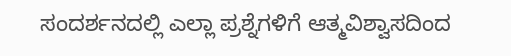ಸಂದರ್ಶನದಲ್ಲಿ ಎಲ್ಲಾ ಪ್ರಶ್ನೆಗಳಿಗೆ ಆತ್ಮವಿಶ್ವಾಸದಿಂದ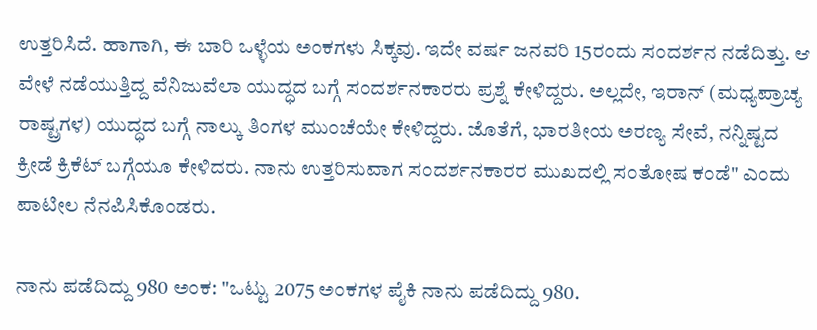ಉತ್ತರಿಸಿದೆ. ಹಾಗಾಗಿ, ಈ ಬಾರಿ ಒಳ್ಳೆಯ ಅಂಕಗಳು ಸಿಕ್ಕವು. ಇದೇ ವರ್ಷ ಜನವರಿ 15ರಂದು ಸಂದರ್ಶನ ನಡೆದಿತ್ತು‌‌. ಆ ವೇಳೆ ನಡೆಯುತ್ತಿದ್ದ ವೆನಿಜುವೆಲಾ ಯುದ್ಧದ ಬಗ್ಗೆ ಸಂದರ್ಶನಕಾರರು ಪ್ರಶ್ನೆ ಕೇಳಿದ್ದರು‌. ಅಲ್ಲದೇ, ಇರಾನ್ (ಮಧ್ಯಪ್ರಾಚ್ಯ ರಾಷ್ಟ್ರಗಳ) ಯುದ್ಧದ ಬಗ್ಗೆ ನಾಲ್ಕು ತಿಂಗಳ ಮುಂಚೆಯೇ ಕೇಳಿದ್ದರು. ಜೊತೆಗೆ, ಭಾರತೀಯ ಅರಣ್ಯ ಸೇವೆ, ನನ್ನಿಷ್ಟದ ಕ್ರೀಡೆ ಕ್ರಿಕೆಟ್ ಬಗ್ಗೆಯೂ ಕೇಳಿದರು. ನಾನು ಉತ್ತರಿಸುವಾಗ ಸಂದರ್ಶನಕಾರರ ಮುಖದಲ್ಲಿ ಸಂತೋಷ ಕಂಡೆ" ಎಂದು ಪಾಟೀಲ ನೆನಪಿಸಿಕೊಂಡರು.

ನಾನು ಪಡೆದಿದ್ದು 980 ಅಂಕ: "ಒಟ್ಟು 2075 ಅಂಕಗಳ ಪೈಕಿ ನಾನು ಪಡೆದಿದ್ದು 980.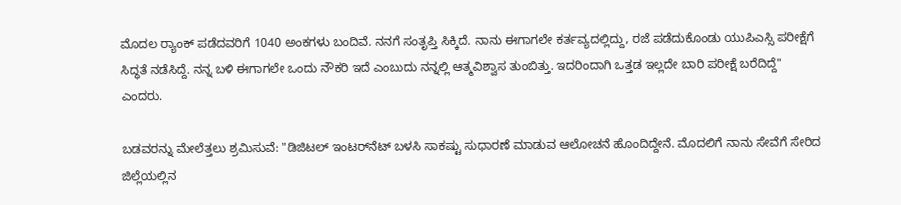ಮೊದಲ ರ‍್ಯಾಂಕ್ ಪಡೆದವರಿಗೆ 1040 ಅಂಕಗಳು ಬಂದಿವೆ. ನನಗೆ ಸಂತೃಪ್ತಿ‌ ಸಿಕ್ಕಿದೆ. ನಾನು ಈಗಾಗಲೇ ಕರ್ತವ್ಯದಲ್ಲಿದ್ದು, ರಜೆ ಪಡೆದುಕೊಂಡು ಯುಪಿಎಸ್ಸಿ ಪರೀಕ್ಷೆಗೆ ಸಿದ್ಧತೆ ನಡೆಸಿದ್ದೆ. ನನ್ನ ಬಳಿ ಈಗಾಗಲೇ ಒಂದು ನೌಕರಿ ಇದೆ ಎಂಬುದು ನನ್ನಲ್ಲಿ ಆತ್ಮವಿಶ್ವಾಸ ತುಂಬಿತ್ತು. ಇದರಿಂದಾಗಿ ಒತ್ತಡ ಇಲ್ಲದೇ ಬಾರಿ ಪರೀಕ್ಷೆ ಬರೆದಿದ್ದೆ" ಎಂದರು.

ಬಡವರನ್ನು ಮೇಲೆತ್ತಲು ಶ್ರಮಿಸುವೆ: "ಡಿಜಿಟಲ್ ಇಂಟರ್‌ನೆಟ್ ಬಳಸಿ ಸಾಕಷ್ಟು ಸುಧಾರಣೆ ಮಾಡುವ ಆಲೋಚನೆ ಹೊಂದಿದ್ದೇನೆ. ಮೊದಲಿಗೆ ನಾನು ಸೇವೆಗೆ ಸೇರಿದ ಜಿಲ್ಲೆಯಲ್ಲಿನ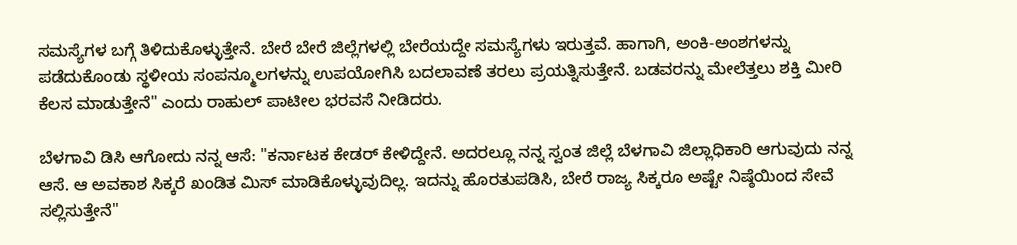ಸಮಸ್ಯೆಗಳ ಬಗ್ಗೆ‌ ತಿಳಿದುಕೊಳ್ಳುತ್ತೇನೆ. ಬೇರೆ ಬೇರೆ ಜಿಲ್ಲೆಗಳಲ್ಲಿ ಬೇರೆಯದ್ದೇ ಸಮಸ್ಯೆಗಳು ಇರುತ್ತವೆ. ಹಾಗಾಗಿ, ಅಂಕಿ-ಅಂಶಗಳನ್ನು ಪಡೆದುಕೊಂಡು ಸ್ಥಳೀಯ ಸಂಪನ್ಮೂಲಗಳನ್ನು ಉಪಯೋಗಿಸಿ ಬದಲಾವಣೆ ತರಲು ಪ್ರಯತ್ನಿಸುತ್ತೇನೆ. ಬಡವರನ್ನು ಮೇಲೆತ್ತಲು ಶಕ್ತಿ ಮೀರಿ ಕೆಲಸ ಮಾಡುತ್ತೇನೆ" ಎಂದು ರಾಹುಲ್ ಪಾಟೀಲ ಭರವಸೆ ನೀಡಿದರು.

ಬೆಳಗಾವಿ ಡಿಸಿ ಆಗೋದು ನನ್ನ ಆಸೆ: "ಕರ್ನಾಟಕ ಕೇಡರ್ ಕೇಳಿದ್ದೇನೆ. ಅದರಲ್ಲೂ ನನ್ನ ಸ್ವಂತ ಜಿಲ್ಲೆ ಬೆಳಗಾವಿ ಜಿಲ್ಲಾಧಿಕಾರಿ ಆಗುವುದು ನನ್ನ ಆಸೆ. ಆ ಅವಕಾಶ ಸಿಕ್ಕರೆ ಖಂಡಿತ ಮಿಸ್ ಮಾಡಿಕೊಳ್ಳುವುದಿಲ್ಲ. ಇದನ್ನು ಹೊರತುಪಡಿಸಿ, ಬೇರೆ ರಾಜ್ಯ ಸಿಕ್ಕರೂ ಅಷ್ಟೇ ನಿಷ್ಠೆಯಿಂದ ಸೇವೆ ಸಲ್ಲಿಸುತ್ತೇನೆ"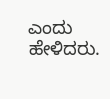ಎಂದು ಹೇಳಿದರು.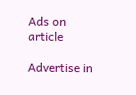Ads on article

Advertise in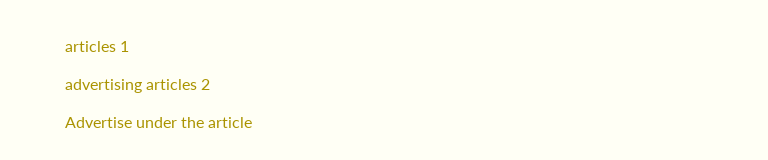articles 1

advertising articles 2

Advertise under the article